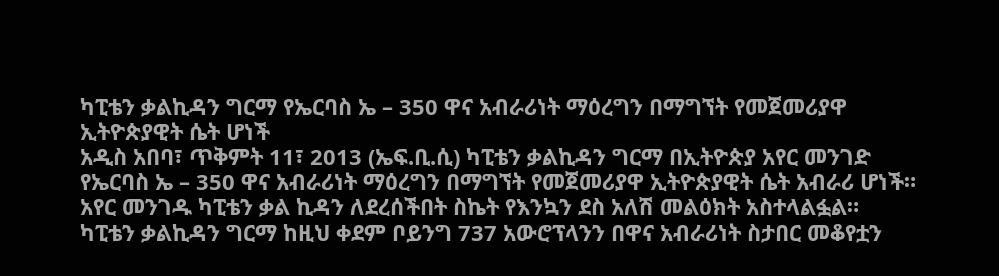ካፒቴን ቃልኪዳን ግርማ የኤርባስ ኤ – 350 ዋና አብራሪነት ማዕረግን በማግኘት የመጀመሪያዋ ኢትዮጵያዊት ሴት ሆነች
አዲስ አበባ፣ ጥቅምት 11፣ 2013 (ኤፍ.ቢ.ሲ) ካፒቴን ቃልኪዳን ግርማ በኢትዮጵያ አየር መንገድ የኤርባስ ኤ – 350 ዋና አብራሪነት ማዕረግን በማግኘት የመጀመሪያዋ ኢትዮጵያዊት ሴት አብራሪ ሆነች።
አየር መንገዱ ካፒቴን ቃል ኪዳን ለደረሰችበት ስኬት የእንኳን ደስ አለሽ መልዕክት አስተላልፏል።
ካፒቴን ቃልኪዳን ግርማ ከዚህ ቀደም ቦይንግ 737 አውሮፕላንን በዋና አብራሪነት ስታበር መቆየቷን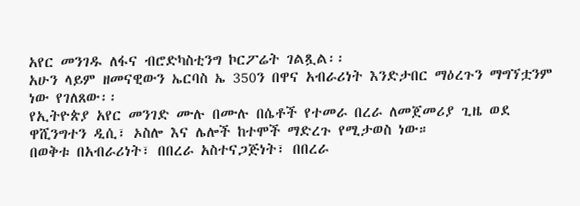አየር መንገዱ ለፋና ብሮድካስቲንግ ኮርፖሬት ገልጿል፡፡
አሁን ላይም ዘመናዊውን ኤርባስ ኤ 350ን በዋና አብራሪነት እንድታበር ማዕረጉን ማግኘቷንም ነው የገለጸው፡፡
የኢትዮጵያ አየር መንገድ ሙሉ በሙሉ በሴቶች የተመራ በረራ ለመጀመሪያ ጊዜ ወደ ዋሺንግተን ዲሲ፣ ኦስሎ እና ሌሎች ከተሞች ማድረጉ የሚታወስ ነው።
በወቅቱ በአብራሪነት፣ በበረራ አስተናጋጅነት፣ በበረራ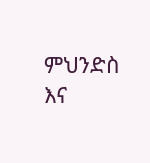ምህንድስ እና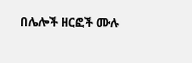በሌሎች ዘርፎች ሙሉ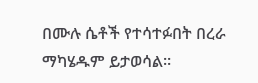በሙሉ ሴቶች የተሳተፉበት በረራ ማካሄዱም ይታወሳል።